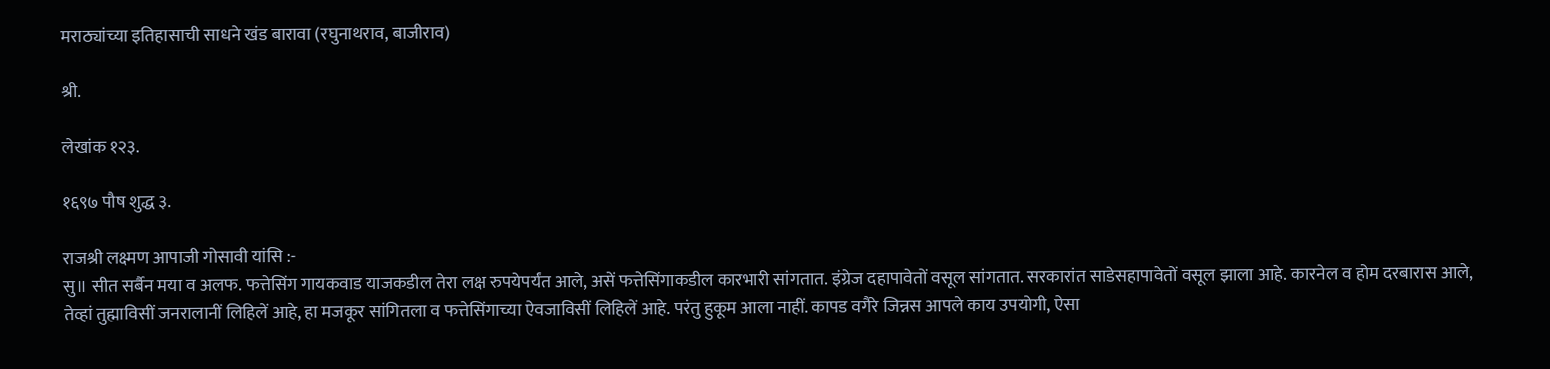मराठ्यांच्या इतिहासाची साधने खंड बारावा (रघुनाथराव, बाजीराव)

श्री.

लेखांक १२३.

१६९७ पौष शुद्ध ३.

राजश्री लक्ष्मण आपाजी गोसावी यांसि :-
सु॥ सीत सर्बैन मया व अलफ. फत्तेसिंग गायकवाड याजकडील तेरा लक्ष रुपयेपर्यंत आले, असें फत्तेसिंगाकडील कारभारी सांगतात. इंग्रेज दहापावेतों वसूल सांगतात. सरकारांत साडेसहापावेतों वसूल झाला आहे. कारनेल व होम दरबारास आले, तेव्हां तुह्माविसीं जनरालानीं लिहिलें आहे, हा मजकूर सांगितला व फत्तेसिंगाच्या ऐवजाविसीं लिहिलें आहे. परंतु हुकूम आला नाहीं. कापड वगैरे जिन्नस आपले काय उपयोगी, ऐसा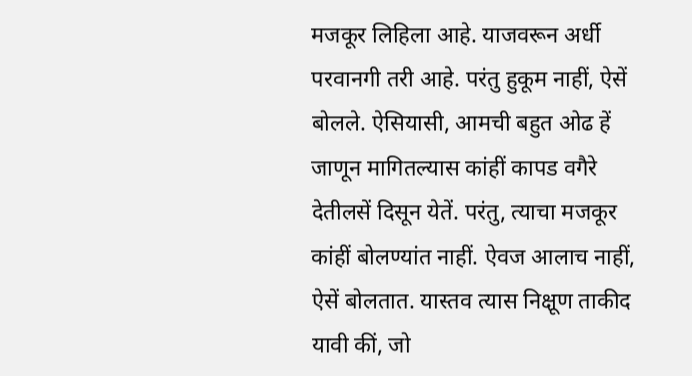मजकूर लिहिला आहे. याजवरून अर्धी परवानगी तरी आहे. परंतु हुकूम नाहीं, ऐसें बोलले. ऐसियासी, आमची बहुत ओढ हें जाणून मागितल्यास कांहीं कापड वगैरे देतीलसें दिसून येतें. परंतु, त्याचा मजकूर कांहीं बोलण्यांत नाहीं. ऐवज आलाच नाहीं, ऐसें बोलतात. यास्तव त्यास निक्षूण ताकीद यावी कीं, जो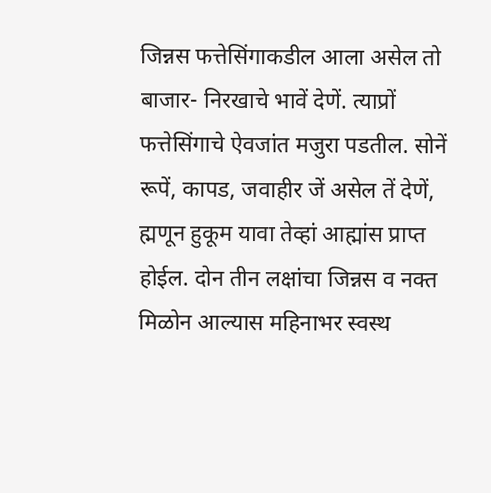जिन्नस फत्तेसिंगाकडील आला असेल तो बाजार- निरखाचे भावें देणें. त्याप्रों फत्तेसिंगाचे ऐवजांत मजुरा पडतील. सोनें रूपें, कापड, जवाहीर जें असेल तें देणें, ह्मणून हुकूम यावा तेव्हां आह्मांस प्राप्त होईल. दोन तीन लक्षांचा जिन्नस व नक्त मिळोन आल्यास महिनाभर स्वस्थ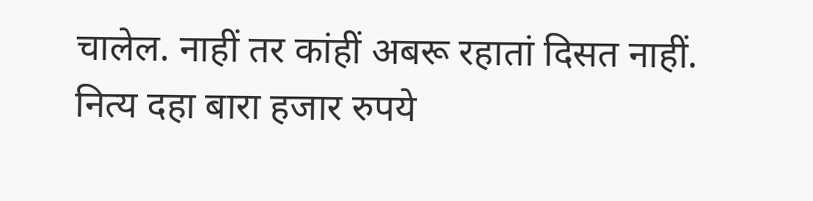चालेल. नाहीं तर कांहीं अबरू रहातां दिसत नाहीं. नित्य दहा बारा हजार रुपये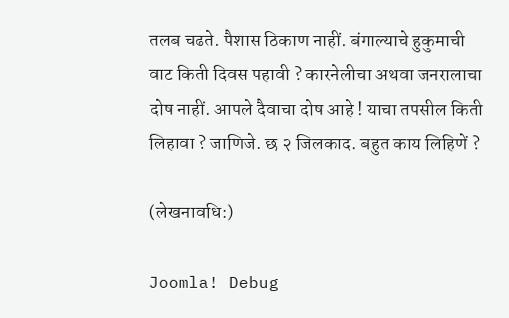तलब चढते. पैशास ठिकाण नाहीं. बंगाल्याचे हुकुमाची वाट किती दिवस पहावी ? कारनेलीचा अथवा जनरालाचा दोष नाहीं. आपले दैवाचा दोष आहे ! याचा तपसील किती लिहावा ? जाणिजे. छ २ जिलकाद. बहुत काय लिहिणें ?

(लेखनावधि:)

Joomla! Debug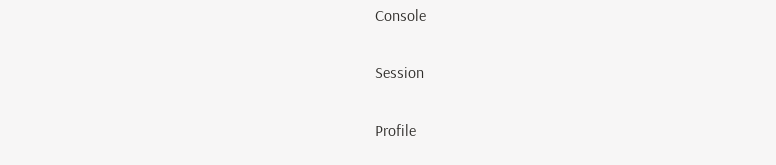Console

Session

Profile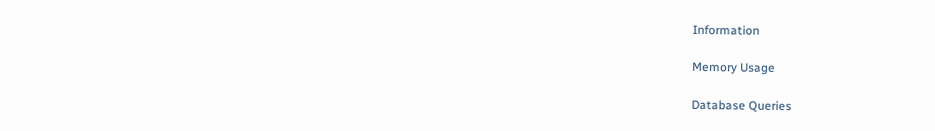Information

Memory Usage

Database Queries